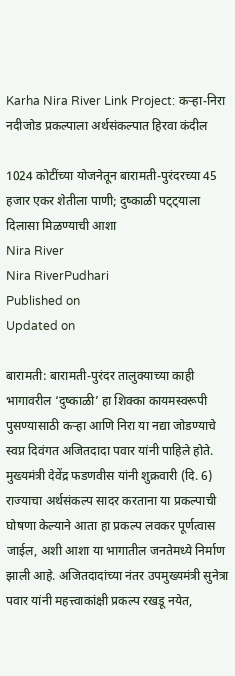Karha Nira River Link Project: कऱ्हा-निरा नदीजोड प्रकल्पाला अर्थसंकल्पात हिरवा कंदील

1024 कोटींच्या योजनेतून बारामती-पुरंदरच्या 45 हजार एकर शेतीला पाणी; दुष्काळी पट्ट्याला दिलासा मिळण्याची आशा
Nira River
Nira RiverPudhari
Published on
Updated on

बारामती: बारामती-पुरंदर तालुक्याच्या काही भागावरील ‌‘दुष्काळी‌’ हा शिक्का कायमस्वरूपी पुसण्यासाठी कऱ्हा आणि निरा या नद्या जोडण्याचे स्वप्न दिवंगत अजितदादा पवार यांनी पाहिले होते. मुख्यमंत्री देवेंद्र फडणवीस यांनी शुक्रवारी (दि. 6) राज्याचा अर्थसंकल्प सादर करताना या प्रकल्पाची घोषणा केल्याने आता हा प्रकल्प लवकर पूर्णत्वास जाईल, अशी आशा या भागातील जनतेमध्ये निर्माण झाली आहे. अजितदादांच्या नंतर उपमुख्यमंत्री सुनेत्रा पवार यांनी महत्त्वाकांक्षी प्रकल्प रखडू नयेत,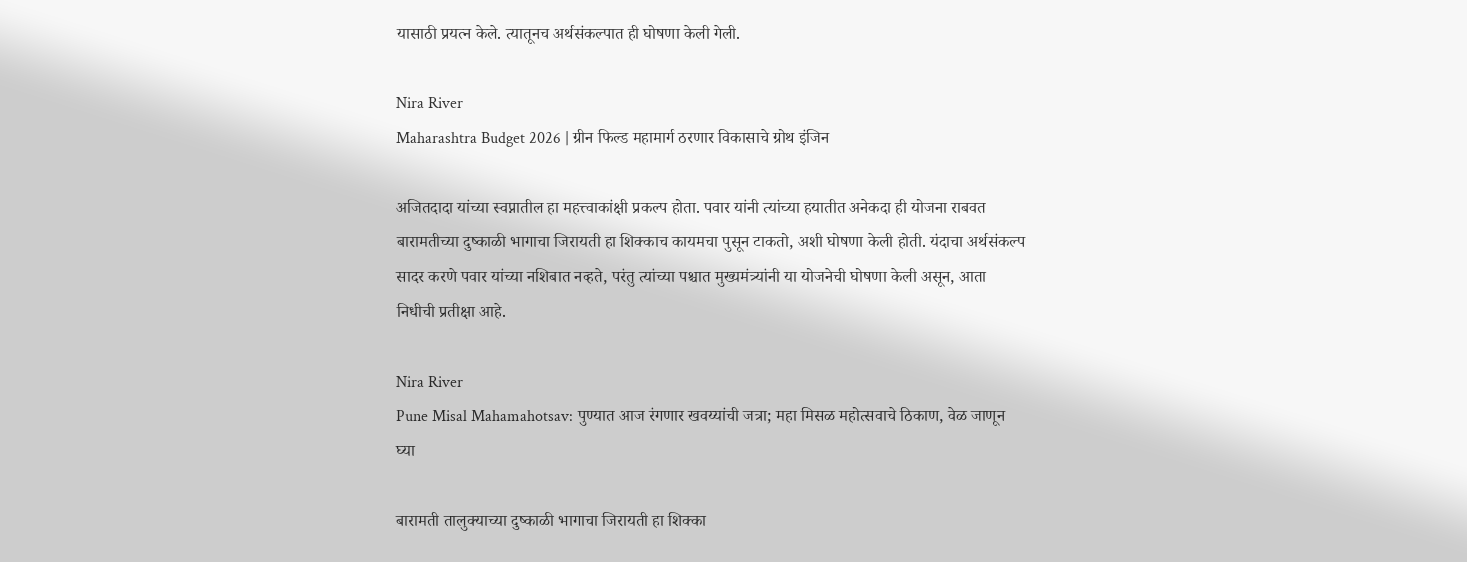यासाठी प्रयत्न केले. त्यातूनच अर्थसंकल्पात ही घोषणा केली गेली.

Nira River
Maharashtra Budget 2026 | ग्रीन फिल्ड महामार्ग ठरणार विकासाचे ग्रोथ इंजिन

अजितदादा यांच्या स्वप्नातील हा महत्त्वाकांक्षी प्रकल्प होता. पवार यांनी त्यांच्या हयातीत अनेकदा ही योजना राबवत बारामतीच्या दुष्काळी भागाचा जिरायती हा शिक्काच कायमचा पुसून टाकतो, अशी घोषणा केली होती. यंदाचा अर्थसंकल्प सादर करणे पवार यांच्या नशिबात नव्हते, परंतु त्यांच्या पश्चात मुख्यमंत्र्यांनी या योजनेची घोषणा केली असून, आता निधीची प्रतीक्षा आहे.

Nira River
Pune Misal Mahamahotsav: पुण्यात आज रंगणार खवय्यांची जत्रा; महा मिसळ महोत्सवाचे ठिकाण, वेळ जाणून घ्या

बारामती तालुक्याच्या दुष्काळी भागाचा जिरायती हा शिक्का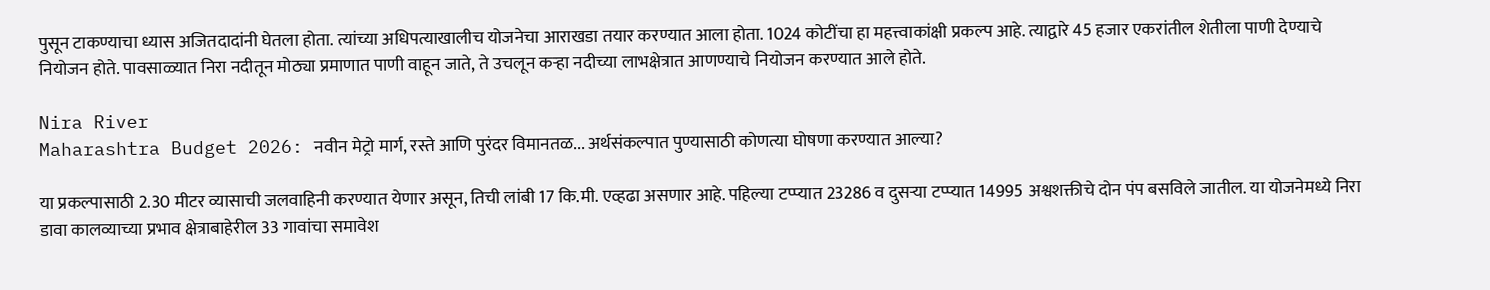पुसून टाकण्याचा ध्यास अजितदादांनी घेतला होता. त्यांच्या अधिपत्याखालीच योजनेचा आराखडा तयार करण्यात आला होता. 1024 कोटींचा हा महत्त्वाकांक्षी प्रकल्प आहे. त्याद्वारे 45 हजार एकरांतील शेतीला पाणी देण्याचे नियोजन होते. पावसाळ्यात निरा नदीतून मोठ्या प्रमाणात पाणी वाहून जाते, ते उचलून कऱ्हा नदीच्या लाभक्षेत्रात आणण्याचे नियोजन करण्यात आले होते.

Nira River
Maharashtra Budget 2026: नवीन मेट्रो मार्ग, रस्ते आणि पुरंदर विमानतळ... अर्थसंकल्पात पुण्यासाठी कोणत्या घोषणा करण्यात आल्या?

या प्रकल्पासाठी 2.30 मीटर व्यासाची जलवाहिनी करण्यात येणार असून, तिची लांबी 17 कि.मी. एव्हढा असणार आहे. पहिल्या टप्प्यात 23286 व दुसऱ्या टप्प्यात 14995 अश्वशक्तीचे दोन पंप बसविले जातील. या योजनेमध्ये निरा डावा कालव्याच्या प्रभाव क्षेत्राबाहेरील 33 गावांचा समावेश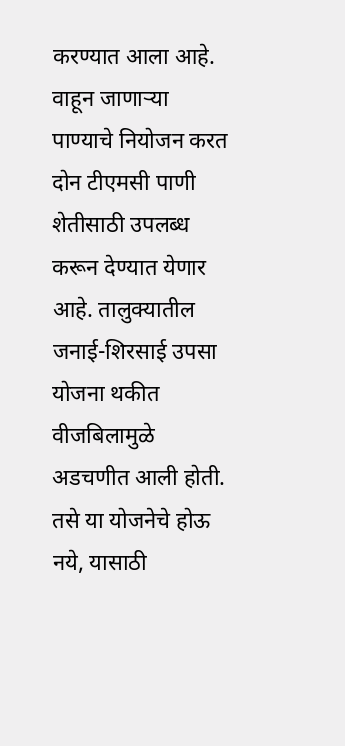करण्यात आला आहे. वाहून जाणाऱ्या पाण्याचे नियोजन करत दोन टीएमसी पाणी शेतीसाठी उपलब्ध करून देण्यात येणार आहे. तालुक्यातील जनाई-शिरसाई उपसा योजना थकीत वीजबिलामुळे अडचणीत आली होती. तसे या योजनेचे होऊ नये, यासाठी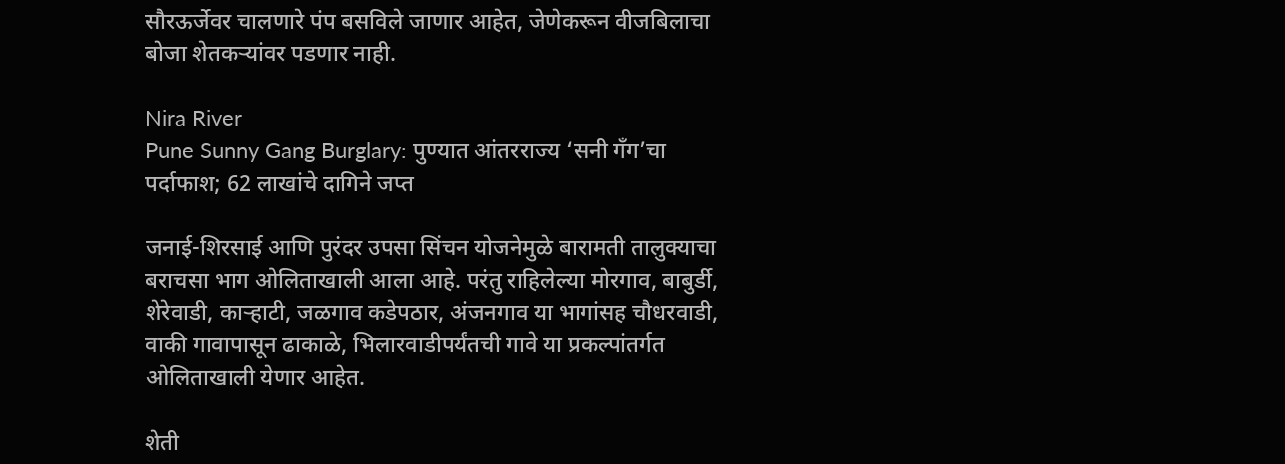सौरऊर्जेवर चालणारे पंप बसविले जाणार आहेत, जेणेकरून वीजबिलाचा बोजा शेतकऱ्यांवर पडणार नाही.

Nira River
Pune Sunny Gang Burglary: पुण्यात आंतरराज्य ‘सनी गँग’चा पर्दाफाश; 62 लाखांचे दागिने जप्त

जनाई-शिरसाई आणि पुरंदर उपसा सिंचन योजनेमुळे बारामती तालुक्याचा बराचसा भाग ओलिताखाली आला आहे. परंतु राहिलेल्या मोरगाव, बाबुर्डी, शेरेवाडी, काऱ्हाटी, जळगाव कडेपठार, अंजनगाव या भागांसह चौधरवाडी, वाकी गावापासून ढाकाळे, भिलारवाडीपर्यंतची गावे या प्रकल्पांतर्गत ओलिताखाली येणार आहेत.

शेती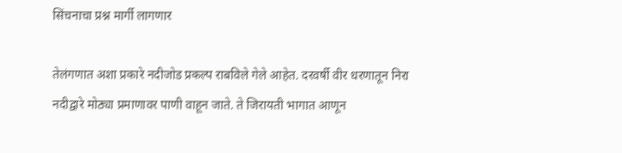सिंचनाचा प्रश्न मार्गी लागणार

तेलंगणात अशा प्रकारे नदीजोड प्रकल्प राबविले गेले आहेत. दरवर्षी वीर धरणातून निरा नदीद्वारे मोठ्या प्रमाणावर पाणी वाहून जाते. ते जिरायती भागात आणून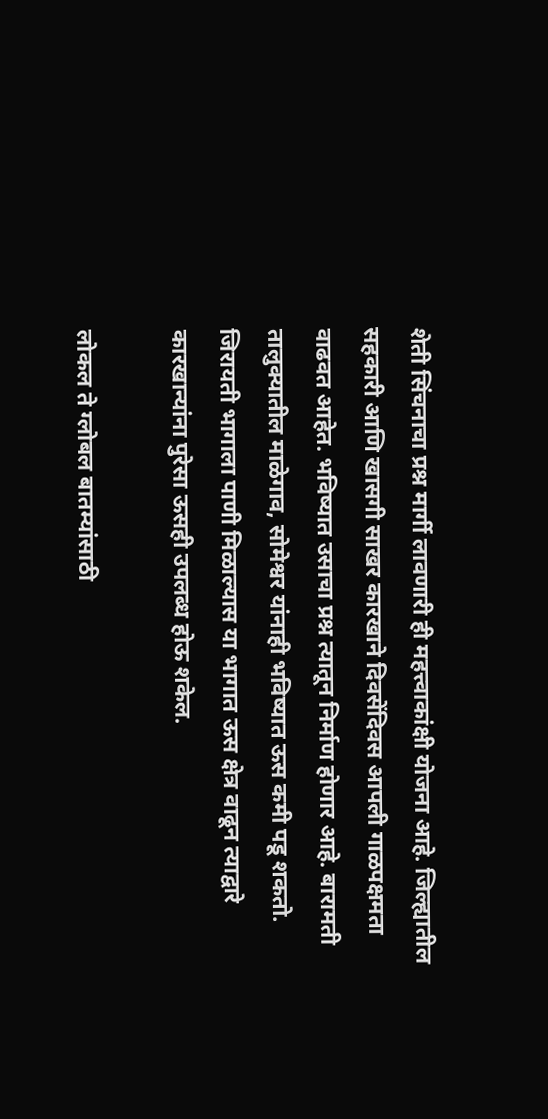शेती सिंचनाचा प्रश्न मार्गी लावणारी ही महत्त्वाकांक्षी योजना आहे. जिल्ह्यातील सहकारी आणि खासगी साखर कारखाने दिवसेंदिवस आपली गाळपक्षमता वाढवत आहेत. भविष्यात उसाचा प्रश्न त्यातून निर्माण होणार आहे. बारामती तालुक्यातील माळेगाव, सोमेश्वर यांनाही भविष्यात ऊस कमी पडू शकतो. जिरायती भागाला पाणी मिळाल्यास या भागात ऊस क्षेत्र वाढून त्याद्वारे कारखान्यांना पुरेसा ऊसही उपलब्ध होऊ शकेल.

लोकल ते ग्लोबल बातम्यांसाठी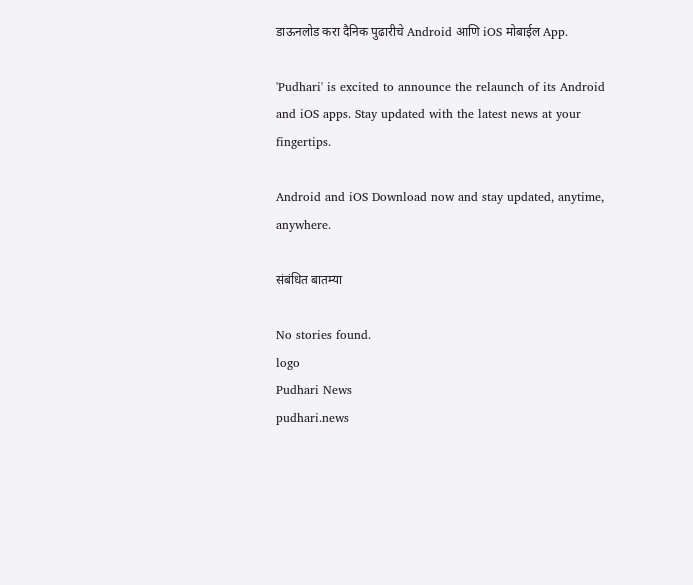डाऊनलोड करा दैनिक पुढारीचे Android आणि iOS मोबाईल App.

'Pudhari' is excited to announce the relaunch of its Android and iOS apps. Stay updated with the latest news at your fingertips.

Android and iOS Download now and stay updated, anytime, anywhere.

संबंधित बातम्या

No stories found.
logo
Pudhari News
pudhari.news